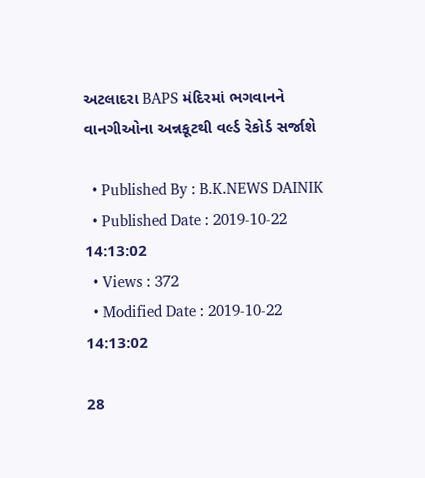અટલાદરા BAPS મંદિરમાં ભગવાનને વાનગીઓના અન્નકૂટથી વર્લ્ડ રેકોર્ડ સર્જાશે

  • Published By : B.K.NEWS DAINIK
  • Published Date : 2019-10-22 14:13:02
  • Views : 372
  • Modified Date : 2019-10-22 14:13:02

28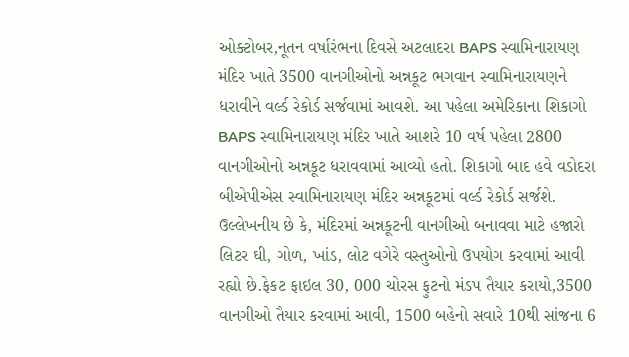ઓક્ટોબર,નૂતન વર્ષારંભના દિવસે અટલાદરા BAPS સ્વામિનારાયણ મંદિર ખાતે 3500 વાનગીઓનો અન્નકૂટ ભગવાન સ્વામિનારાયણને ધરાવીને વર્લ્ડ રેકોર્ડ સર્જવામાં આવશે. આ પહેલા અમેરિકાના શિકાગો BAPS સ્વામિનારાયણ મંદિર ખાતે આશરે 10 વર્ષ પહેલા 2800 વાનગીઓનો અન્નકૂટ ધરાવવામાં આવ્યો હતો. શિકાગો બાદ હવે વડોદરા બીએપીએસ સ્વામિનારાયણ મંદિર અન્નકૂટમાં વર્લ્ડ રેકોર્ડ સર્જશે. ઉલ્લેખનીય છે કે, મંદિરમાં અન્નકૂટની વાનગીઓ બનાવવા માટે હજારો લિટર ઘી, ગોળ, ખાંડ, લોટ વગેરે વસ્તુઓનો ઉપયોગ કરવામાં આવી રહ્યો છે.ફેકટ ફાઇલ 30, 000 ચોરસ ફુટનો મંડપ તૈયાર કરાયો,3500 વાનગીઓ તૈયાર કરવામાં આવી, 1500 બહેનો સવારે 10થી સાંજના 6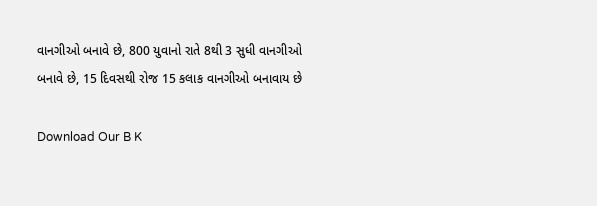વાનગીઓ બનાવે છે, 800 યુવાનો રાતે 8થી 3 સુધી વાનગીઓ બનાવે છે, 15 દિવસથી રોજ 15 કલાક વાનગીઓ બનાવાય છે

Download Our B K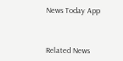News Today App



Related News